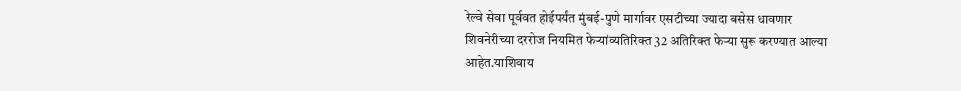रेल्वे सेवा पूर्ववत होईपर्यंत मुंबई-पुणे मार्गावर एसटीच्या ज्यादा बसेस धावणार
शिवनेरीच्या दररोज नियमित फेऱ्यांव्यतिरिक्त 32 अतिरिक्त फेऱ्या सुरू करण्यात आल्या आहेत.याशिवाय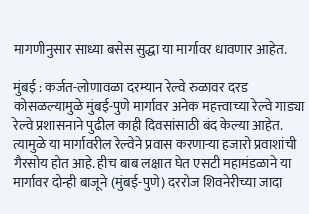मागणीनुसार साध्या बसेस सुद्धा या मार्गावर धावणार आहेत.

मुंबई : कर्जत-लोणावळा दरम्यान रेल्वे रुळावर दरड कोसळल्यामुळे मुंबई-पुणे मार्गावर अनेक महत्त्वाच्या रेल्वे गाड्या रेल्वे प्रशासनाने पुढील काही दिवसांसाठी बंद केल्या आहेत. त्यामुळे या मार्गावरील रेल्वेने प्रवास करणाऱ्या हजारो प्रवाशांची गैरसोय होत आहे. हीच बाब लक्षात घेत एसटी महामंडळाने या मार्गावर दोन्ही बाजूने (मुंबई-पुणे) दररोज शिवनेरीच्या जादा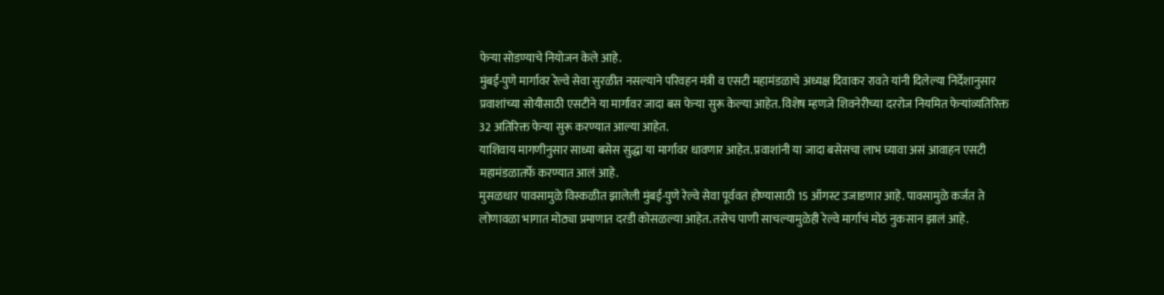फेऱ्या सोडण्याचे नियोजन केले आहे.
मुंबई-पुणे मार्गावर रेल्वे सेवा सुरळीत नसल्याने परिवहन मंत्री व एसटी महामंडळाचे अध्यक्ष दिवाकर रावते यांनी दिलेल्या निर्देशानुसार प्रवाशांच्या सोयीसाठी एसटीने या मार्गावर जादा बस फेऱ्या सुरू केल्या आहेत. विशेष म्हणजे शिवनेरीच्या दररोज नियमित फेऱ्यांव्यतिरिक्त 32 अतिरिक्त फेऱ्या सुरू करण्यात आल्या आहेत.
याशिवाय मागणीनुसार साध्या बसेस सुद्धा या मार्गावर धावणार आहेत. प्रवाशांनी या जादा बसेसचा लाभ घ्यावा असं आवाहन एसटी महामंडळातर्फे करण्यात आलं आहे.
मुसळधार पावसामुळे विस्कळीत झालेली मुंबई-पुणे रेल्वे सेवा पूर्ववत होण्यासाठी 15 ऑगस्ट उजाडणार आहे. पावसामुळे कर्जत ते लोणावळा भागात मोठ्या प्रमाणात दरडी कोसळल्या आहेत. तसेच पाणी साचल्यामुळेही रेल्वे मार्गाचं मोठं नुकसान झालं आहे.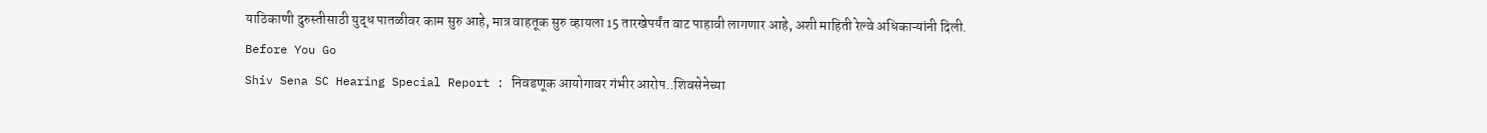याठिकाणी दुरुस्तीसाठी युद्ध पातळीवर काम सुरु आहे, मात्र वाहतूक सुरु व्हायला 15 तारखेपर्यंत वाट पाहावी लागणार आहे, अशी माहिती रेल्वे अधिकाऱ्यांनी दिली.
Before You Go
Shiv Sena SC Hearing Special Report : निवडणूक आयोगावर गंभीर आरोप..शिवसेनेच्या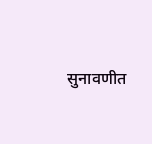सुनावणीत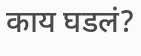काय घडलं?